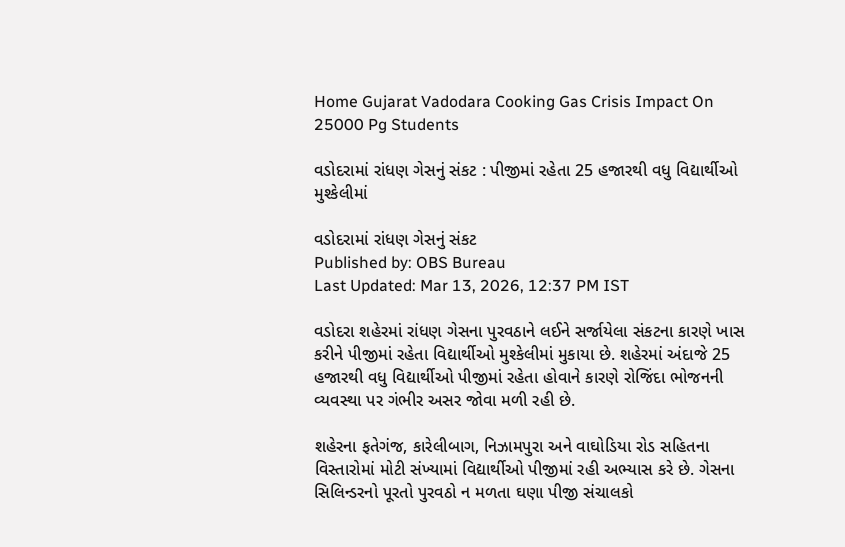Home Gujarat Vadodara Cooking Gas Crisis Impact On 25000 Pg Students

વડોદરામાં રાંધણ ગેસનું સંકટ : પીજીમાં રહેતા 25 હજારથી વધુ વિદ્યાર્થીઓ મુશ્કેલીમાં

વડોદરામાં રાંધણ ગેસનું સંકટ
Published by: OBS Bureau
Last Updated: Mar 13, 2026, 12:37 PM IST

વડોદરા શહેરમાં રાંધણ ગેસના પુરવઠાને લઈને સર્જાયેલા સંકટના કારણે ખાસ કરીને પીજીમાં રહેતા વિદ્યાર્થીઓ મુશ્કેલીમાં મુકાયા છે. શહેરમાં અંદાજે 25 હજારથી વધુ વિદ્યાર્થીઓ પીજીમાં રહેતા હોવાને કારણે રોજિંદા ભોજનની વ્યવસ્થા પર ગંભીર અસર જોવા મળી રહી છે.

શહેરના ફતેગંજ, કારેલીબાગ, નિઝામપુરા અને વાઘોડિયા રોડ સહિતના વિસ્તારોમાં મોટી સંખ્યામાં વિદ્યાર્થીઓ પીજીમાં રહી અભ્યાસ કરે છે. ગેસના સિલિન્ડરનો પૂરતો પુરવઠો ન મળતા ઘણા પીજી સંચાલકો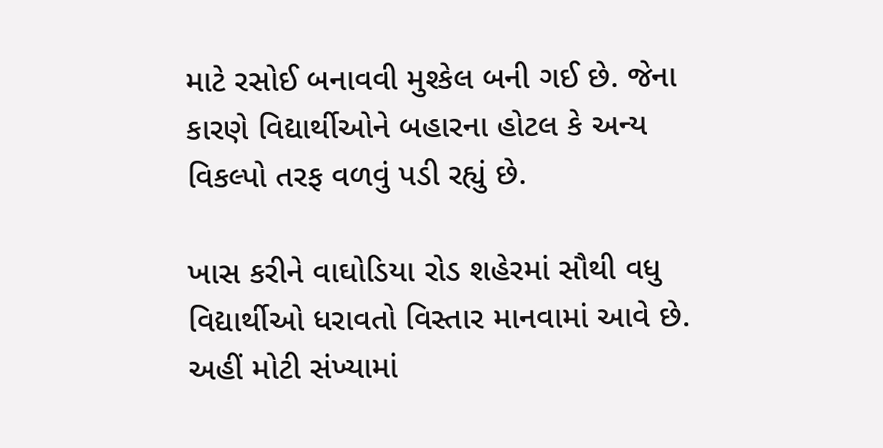માટે રસોઈ બનાવવી મુશ્કેલ બની ગઈ છે. જેના કારણે વિદ્યાર્થીઓને બહારના હોટલ કે અન્ય વિકલ્પો તરફ વળવું પડી રહ્યું છે.

ખાસ કરીને વાઘોડિયા રોડ શહેરમાં સૌથી વધુ વિદ્યાર્થીઓ ધરાવતો વિસ્તાર માનવામાં આવે છે. અહીં મોટી સંખ્યામાં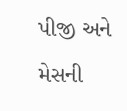પીજી અને મેસની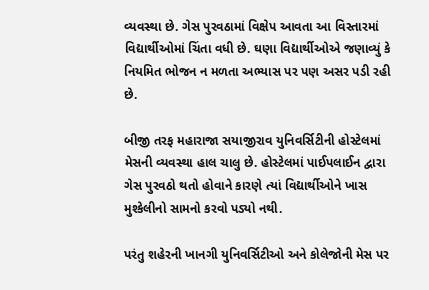વ્યવસ્થા છે. ગેસ પુરવઠામાં વિક્ષેપ આવતા આ વિસ્તારમાં વિદ્યાર્થીઓમાં ચિંતા વધી છે. ઘણા વિદ્યાર્થીઓએ જણાવ્યું કે નિયમિત ભોજન ન મળતા અભ્યાસ પર પણ અસર પડી રહી છે.

બીજી તરફ મહારાજા સયાજીરાવ યુનિવર્સિટીની હોસ્ટેલમાં મેસની વ્યવસ્થા હાલ ચાલુ છે. હોસ્ટેલમાં પાઈપલાઈન દ્વારા ગેસ પુરવઠો થતો હોવાને કારણે ત્યાં વિદ્યાર્થીઓને ખાસ મુશ્કેલીનો સામનો કરવો પડ્યો નથી.

પરંતુ શહેરની ખાનગી યુનિવર્સિટીઓ અને કોલેજોની મેસ પર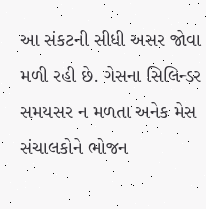આ સંકટની સીધી અસર જોવા મળી રહી છે. ગેસના સિલિન્ડર સમયસર ન મળતા અનેક મેસ સંચાલકોને ભોજન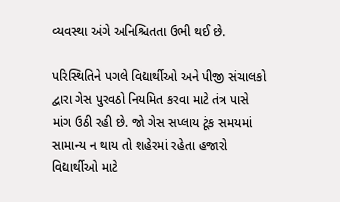વ્યવસ્થા અંગે અનિશ્ચિતતા ઉભી થઈ છે.

પરિસ્થિતિને પગલે વિદ્યાર્થીઓ અને પીજી સંચાલકો દ્વારા ગેસ પુરવઠો નિયમિત કરવા માટે તંત્ર પાસે માંગ ઉઠી રહી છે. જો ગેસ સપ્લાય ટૂંક સમયમાં સામાન્ય ન થાય તો શહેરમાં રહેતા હજારો વિદ્યાર્થીઓ માટે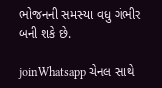ભોજનની સમસ્યા વધુ ગંભીર બની શકે છે.

joinWhatsapp ચેનલ સાથે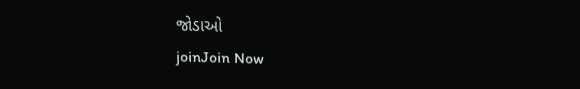જોડાઓ
joinJoin Now